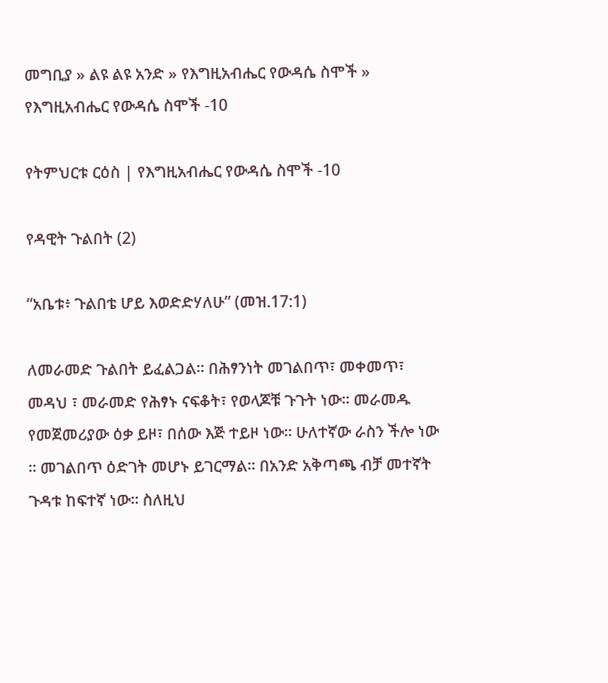መግቢያ » ልዩ ልዩ አንድ » የእግዚአብሔር የውዳሴ ስሞች » የእግዚአብሔር የውዳሴ ስሞች -10

የትምህርቱ ርዕስ | የእግዚአብሔር የውዳሴ ስሞች -10

የዳዊት ጉልበት (2)

“አቤቱ፥ ጉልበቴ ሆይ እወድድሃለሁ” (መዝ.17:1)

ለመራመድ ጉልበት ይፈልጋል። በሕፃንነት መገልበጥ፣ መቀመጥ፣ መዳህ ፣ መራመድ የሕፃኑ ናፍቆት፣ የወላጆቹ ጉጉት ነው። መራመዱ የመጀመሪያው ዕቃ ይዞ፣ በሰው እጅ ተይዞ ነው። ሁለተኛው ራስን ችሎ ነው ። መገልበጥ ዕድገት መሆኑ ይገርማል። በአንድ አቅጣጫ ብቻ መተኛት ጉዳቱ ከፍተኛ ነው። ስለዚህ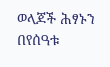ወላጆች ሕፃኑን በየሰዓቱ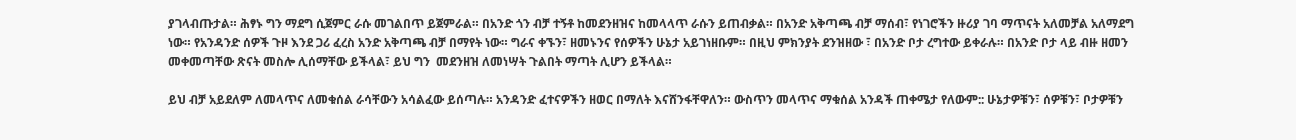ያገላብጡታል። ሕፃኑ ግን ማደግ ሲጀምር ራሱ መገልበጥ ይጀምራል። በአንድ ጎን ብቻ ተኝቶ ከመደንዘዝና ከመላላጥ ራሱን ይጠብቃል። በአንድ አቅጣጫ ብቻ ማሰብ፣ የነገሮችን ዙሪያ ገባ ማጥናት አለመቻል አለማደግ ነው። የአንዳንድ ሰዎች ጉዞ እንደ ጋሪ ፈረስ አንድ አቅጣጫ ብቻ በማየት ነው። ግራና ቀኙን፣ ዘመኑንና የሰዎችን ሁኔታ አይገነዘቡም። በዚህ ምክንያት ደንዝዘው ፣ በአንድ ቦታ ረግተው ይቀራሉ። በአንድ ቦታ ላይ ብዙ ዘመን መቀመጣቸው ጽናት መስሎ ሊሰማቸው ይችላል፣ ይህ ግን  መደንዘዝ ለመነሣት ጉልበት ማጣት ሊሆን ይችላል።

ይህ ብቻ አይደለም ለመላጥና ለመቁሰል ራሳቸውን አሳልፈው ይሰጣሉ። አንዳንድ ፈተናዎችን ዘወር በማለት እናሸንፋቸዋለን። ውስጥን መላጥና ማቁሰል አንዳች ጠቀሜታ የለውም:: ሁኔታዎቹን፣ ሰዎቹን፣ ቦታዎቹን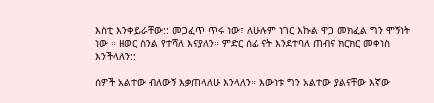እስቲ እንቀይራቸው:: መጋፈጥ ጥሩ ነው፣ ለሁሉም ነገር እኩል ዋጋ መክፈል ግን ሞኝነት ነው ። ዘወር ስንል የተሻለ እናያለን። ምድር ሰፊ ናት እንደተባለ ጠብና ክርክር መቀነስ እንችላለን::

ሰዎች አልተው ብለውኝ እቃጠላለሁ እንላለን። እውነቱ ግን አልተው ያልናቸው እኛው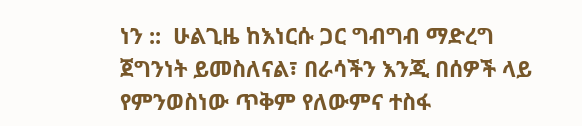ነን ::  ሁልጊዜ ከእነርሱ ጋር ግብግብ ማድረግ ጀግንነት ይመስለናል፣ በራሳችን እንጂ በሰዎች ላይ የምንወስነው ጥቅም የለውምና ተስፋ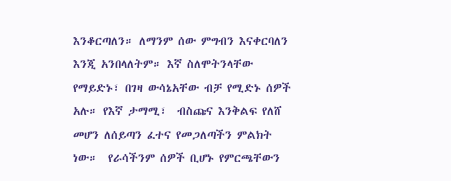እንቆርጣለን። ለማንም ሰው ምግብን እናቀርባለን እንጂ አንበላለትም። እኛ ስለሞትንላቸው የማይድኑ፣ በገዛ ውሳኔአቸው ብቻ የሚድኑ ሰዎች አሉ። የእኛ ታማሚ፣  ብስጩና እንቅልፍ የለሸ መሆን ለሰይጣን ፈተና የመጋለጣችን ምልክት ነው።  የራሳችንም ሰዎች ቢሆኑ የምርጫቸውን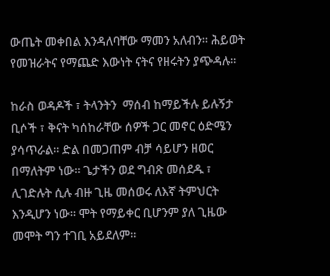ውጤት መቀበል እንዳለባቸው ማመን አለብን። ሕይወት የመዝራትና የማጨድ እውነት ናትና የዘሩትን ያጭዳሉ።

ከራስ ወዳዶች ፣ ትላንትን  ማሰብ ከማይችሉ ይሉኝታ ቢሶች ፣ ቅናት ካሰከራቸው ሰዎች ጋር መኖር ዕድሜን ያሳጥራል። ድል በመጋጠም ብቻ ሳይሆን ዘወር በማለትም ነው። ጌታችን ወደ ግብጽ መሰደዱ ፣ ሊገድሉት ሲሉ ብዙ ጊዜ መሰወሩ ለእኛ ትምህርት እንዲሆን ነው። ሞት የማይቀር ቢሆንም ያለ ጊዜው መሞት ግን ተገቢ አይደለም።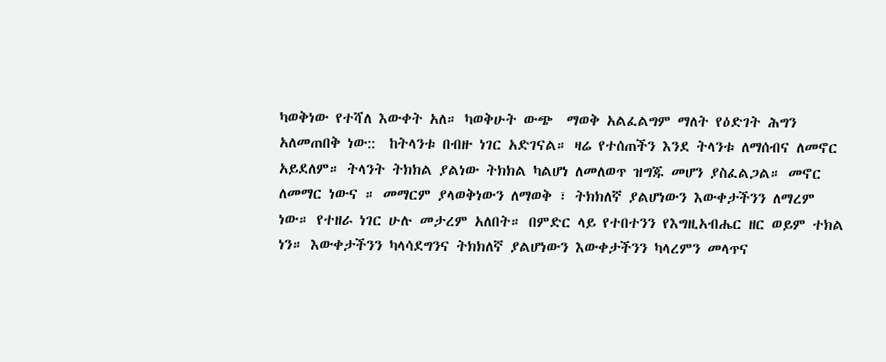ካወቅነው የተሻለ እውቀት አለ። ካወቅሁት ውጭ  ማወቅ አልፈልግም ማለት የዕድገት ሕግን አለመጠበቅ ነው::  ከትላንቱ በብዙ ነገር አድገናል። ዛሬ የተሰጠችን እንደ ትላንቱ ለማሰብና ለመኖር አይደለም። ትላንት ትክክል ያልነው ትክክል ካልሆነ ለመለወጥ ዝግጁ መሆን ያስፈልጋል። መኖር ለመማር ነውና ። መማርም ያላወቅነውን ለማወቅ ፣ ትክክለኛ ያልሆነውን እውቀታችንን ለማረም ነው። የተዘራ ነገር ሁሉ መታረም አለበት። በምድር ላይ የተበተንን የእግዚአብሔር ዘር ወይም ተክል ነን። እውቀታችንን ካላሳደግንና ትክክለኛ ያልሆነውን እውቀታችንን ካላረምን መላጥና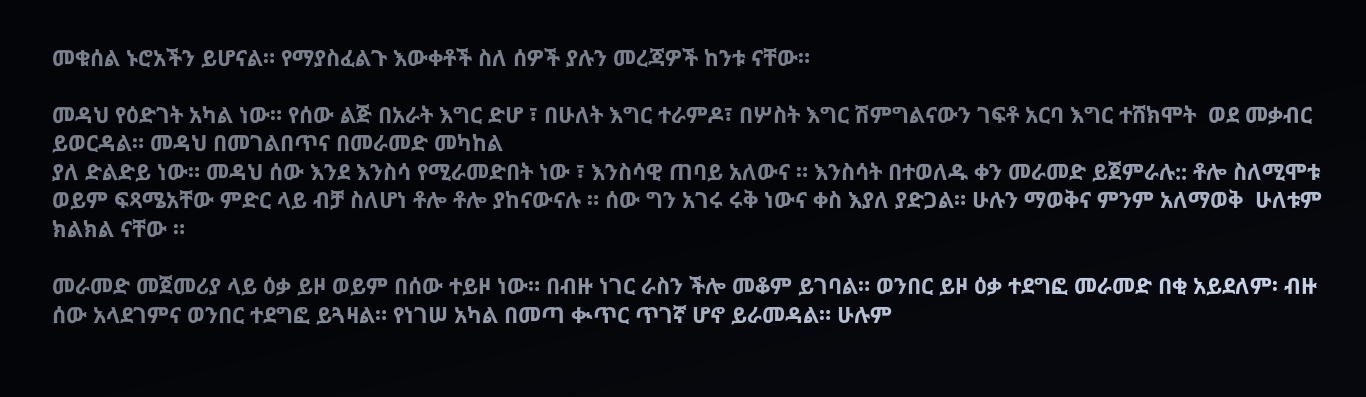መቁሰል ኑሮአችን ይሆናል። የማያስፈልጉ እውቀቶች ስለ ሰዎች ያሉን መረጃዎች ከንቱ ናቸው።

መዳህ የዕድገት አካል ነው። የሰው ልጅ በአራት እግር ድሆ ፣ በሁለት እግር ተራምዶ፣ በሦስት እግር ሽምግልናውን ገፍቶ አርባ እግር ተሸክሞት  ወደ መቃብር ይወርዳል። መዳህ በመገልበጥና በመራመድ መካከል
ያለ ድልድይ ነው። መዳህ ሰው እንደ እንስሳ የሚራመድበት ነው ፣ እንስሳዊ ጠባይ አለውና ። እንስሳት በተወለዱ ቀን መራመድ ይጀምራሉ:: ቶሎ ስለሚሞቱ ወይም ፍጻሜአቸው ምድር ላይ ብቻ ስለሆነ ቶሎ ቶሎ ያከናውናሉ ። ሰው ግን አገሩ ሩቅ ነውና ቀስ እያለ ያድጋል። ሁሉን ማወቅና ምንም አለማወቅ  ሁለቱም ክልክል ናቸው ።

መራመድ መጀመሪያ ላይ ዕቃ ይዞ ወይም በሰው ተይዞ ነው። በብዙ ነገር ራስን ችሎ መቆም ይገባል። ወንበር ይዞ ዕቃ ተደግፎ መራመድ በቂ አይደለም፡ ብዙ ሰው አላደገምና ወንበር ተደግፎ ይጓዛል። የነገሠ አካል በመጣ ቊጥር ጥገኛ ሆኖ ይራመዳል። ሁሉም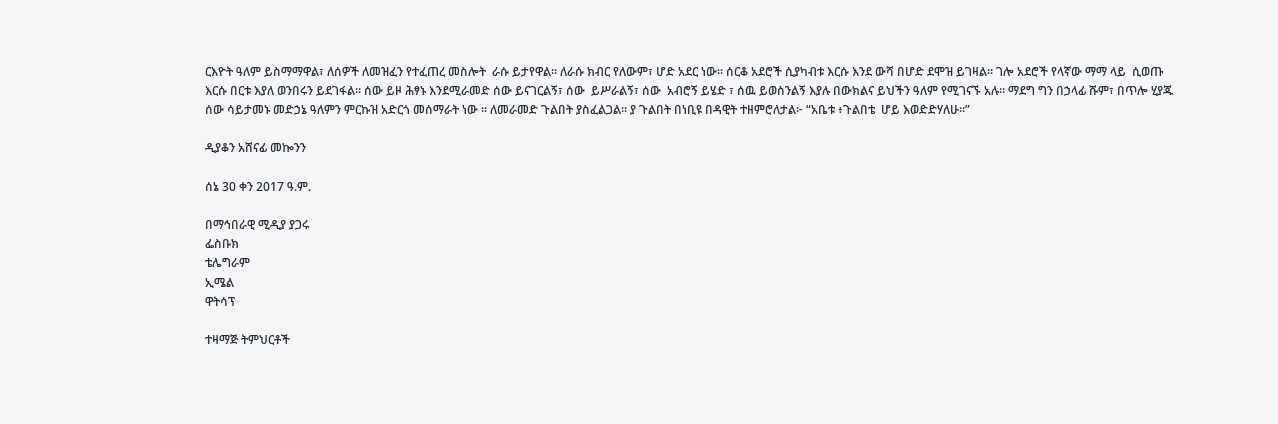ርእዮት ዓለም ይስማማዋል፣ ለሰዎች ለመዝፈን የተፈጠረ መስሎት  ራሱ ይታየዋል። ለራሱ ክብር የለውም፣ ሆድ አደር ነው። ሰርቆ አደሮች ሲያካብቱ እርሱ እንደ ውሻ በሆድ ደሞዝ ይገዛል። ገሎ አደሮች የላኛው ማማ ላይ  ሲወጡ እርሱ በርቱ እያለ ወንበሩን ይደገፋል። ሰው ይዞ ሕፃኑ እንደሚራመድ ሰው ይናገርልኝ፣ ሰው  ይሥራልኝ፣ ሰው  አብሮኝ ይሄድ ፣ ሰዉ ይወስንልኝ እያሉ በውክልና ይህችን ዓለም የሚገናኙ አሉ። ማደግ ግን በኃላፊ ሹም፣ በጥሎ ሂያጁ ሰው ሳይታመኑ መድኃኔ ዓለምን ምርኩዝ አድርጎ መሰማራት ነው ። ለመራመድ ጉልበት ያስፈልጋል። ያ ጉልበት በነቢዩ በዳዊት ተዘምሮለታል፦ “አቤቱ ፥ጉልበቴ  ሆይ እወድድሃለሁ።”

ዲያቆን አሸናፊ መኰንን

ሰኔ 30 ቀን 2017 ዓ.ም.

በማኅበራዊ ሚዲያ ያጋሩ
ፌስቡክ
ቴሌግራም
ኢሜል
ዋትሳፕ

ተዛማጅ ትምህርቶች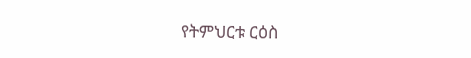የትምህርቱ ርዕስ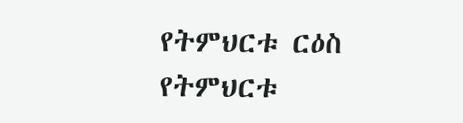የትምህርቱ ርዕስ
የትምህርቱ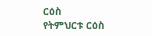ርዕስ
የትምህርቱ ርዕስ